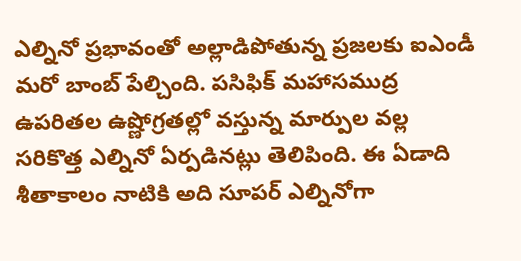ఎల్నినో ప్రభావంతో అల్లాడిపోతున్న ప్రజలకు ఐఎండీ మరో బాంబ్ పేల్చింది. పసిఫిక్ మహాసముద్ర ఉపరితల ఉష్ణోగ్రతల్లో వస్తున్న మార్పుల వల్ల సరికొత్త ఎల్నినో ఏర్పడినట్లు తెలిపింది. ఈ ఏడాది శీతాకాలం నాటికి అది సూపర్ ఎల్నినోగా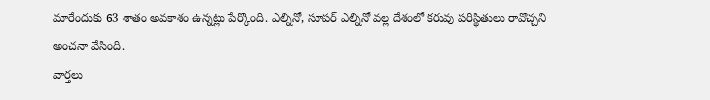మారేందుకు 63 శాతం అవకాశం ఉన్నట్లు పేర్కొంది. ఎల్నినో, సూపర్ ఎల్నినో వల్ల దేశంలో కరువు పరిస్థితులు రావొచ్చని అంచనా వేసింది.
వార్తలు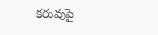కరువుపై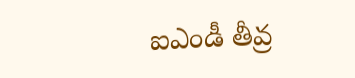ఐఎండీ తీవ్ర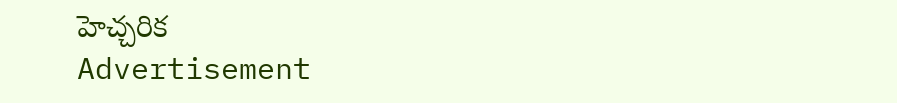హెచ్చరిక
Advertisement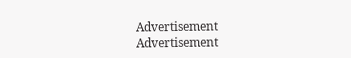Advertisement
Advertisement